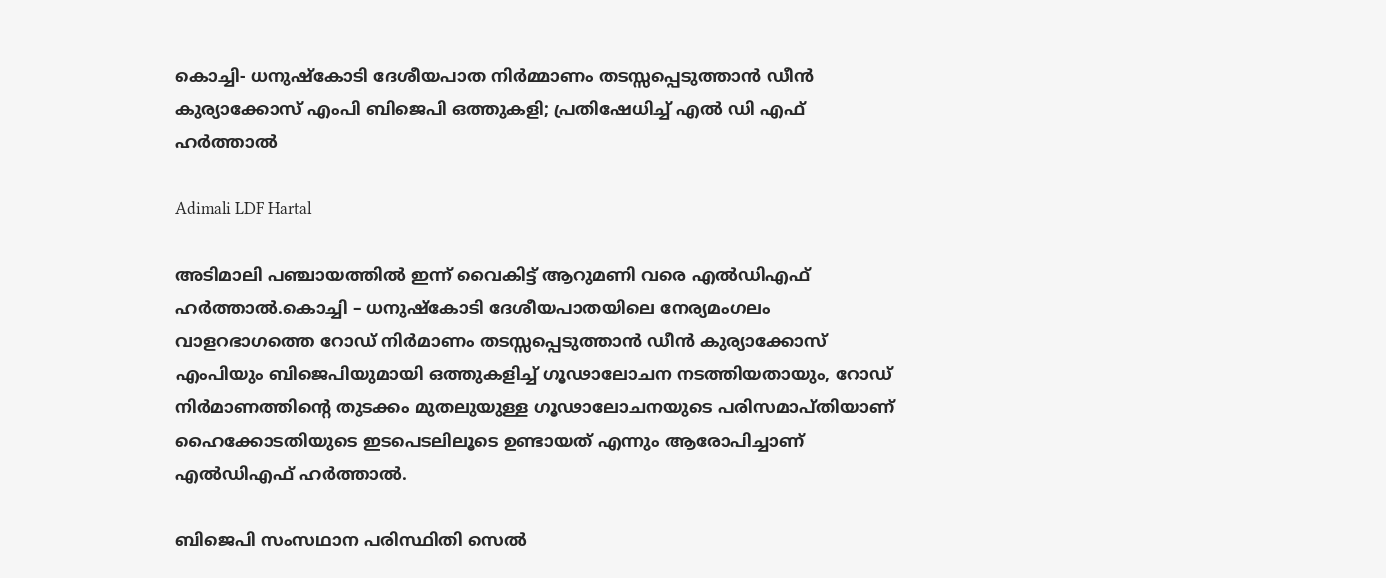കൊച്ചി- ധനുഷ്കോടി ദേശീയപാത നിർമ്മാണം തടസ്സപ്പെടുത്താൻ ഡീൻ കുര്യാക്കോസ് എംപി ബിജെപി ഒത്തുകളി; പ്രതിഷേധിച്ച് എൽ ഡി എഫ് ഹർത്താൽ

Adimali LDF Hartal

അടിമാലി പഞ്ചായത്തിൽ ഇന്ന് വൈകിട്ട് ആറുമണി വരെ എൽഡിഎഫ് ഹർത്താൽ.കൊച്ചി – ധനുഷ്‌കോടി ദേശീയപാതയിലെ നേര്യമംഗലം വാളറഭാഗത്തെ റോഡ് നിർമാണം തടസ്സപ്പെടുത്താൻ ഡീൻ കുര്യാക്കോസ് എംപിയും ബിജെപിയുമായി ഒത്തുകളിച്ച് ഗൂഢാലോചന നടത്തിയതായും, റോഡ് നിർമാണത്തിന്റെ തുടക്കം മുതലുയുള്ള ഗൂഢാലോചനയുടെ പരിസമാപ്‌തിയാണ് ഹൈക്കോടതിയുടെ ഇടപെടലിലൂടെ ഉണ്ടായത് എന്നും ആരോപിച്ചാണ് എൽഡിഎഫ് ഹർത്താൽ.

ബിജെപി സംസഥാന പരിസ്ഥിതി സെൽ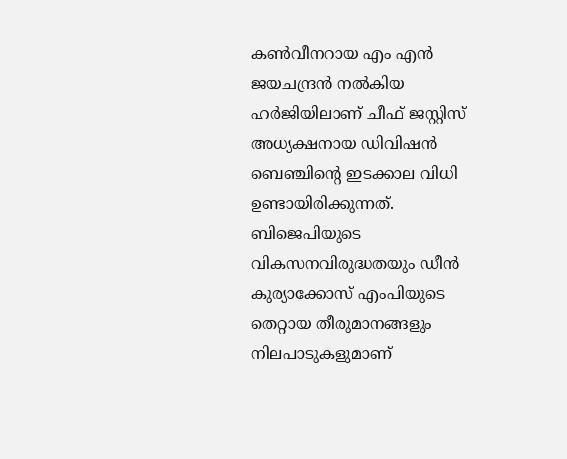കൺവീനറായ എം എന്‍ ജയചന്ദ്രന്‍ നല്‍കിയ ഹര്‍ജിയിലാണ് ചീഫ് ജസ്റ്റിസ് അധ്യക്ഷനായ ഡിവിഷൻ ബെഞ്ചിന്റെ ഇടക്കാല വിധി ഉണ്ടായിരിക്കുന്നത്. ബിജെപിയുടെ വികസനവിരുദ്ധതയും ഡീൻ കുര്യാക്കോസ് എംപിയുടെ തെറ്റായ തീരുമാനങ്ങളും നിലപാടുകളുമാണ്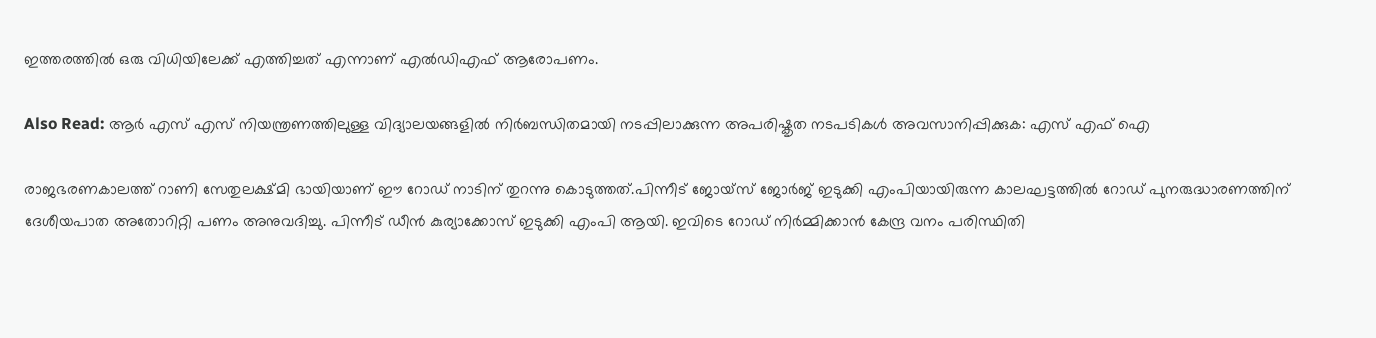ഇത്തരത്തിൽ ഒരു വിധിയിലേക്ക് എത്തിച്ചത് എന്നാണ് എൽഡിഎഫ് ആരോപണം.

Also Read: ആർ എസ് എസ് നിയന്ത്രണത്തിലുള്ള വിദ്യാലയങ്ങളിൽ നിർബന്ധിതമായി നടപ്പിലാക്കുന്ന അപരിഷ്കൃത നടപടികൾ അവസാനിപ്പിക്കുക: എസ് എഫ് ഐ

രാജഭരണകാലത്ത് റാണി സേതുലക്ഷ്മി ഭായിയാണ് ഈ റോഡ് നാടിന് തുറന്നു കൊടുത്തത്.പിന്നീട് ജോയ്സ് ജോർജ് ഇടുക്കി എംപിയായിരുന്ന കാലഘട്ടത്തിൽ റോഡ് പുനരുദ്ധാരണത്തിന് ദേശീയപാത അതോറിറ്റി പണം അനുവദിച്ചു. പിന്നീട് ഡീൻ കുര്യാക്കോസ് ഇടുക്കി എംപി ആയി. ഇവിടെ റോഡ് നിർമ്മിക്കാൻ കേന്ദ്ര വനം പരിസ്ഥിതി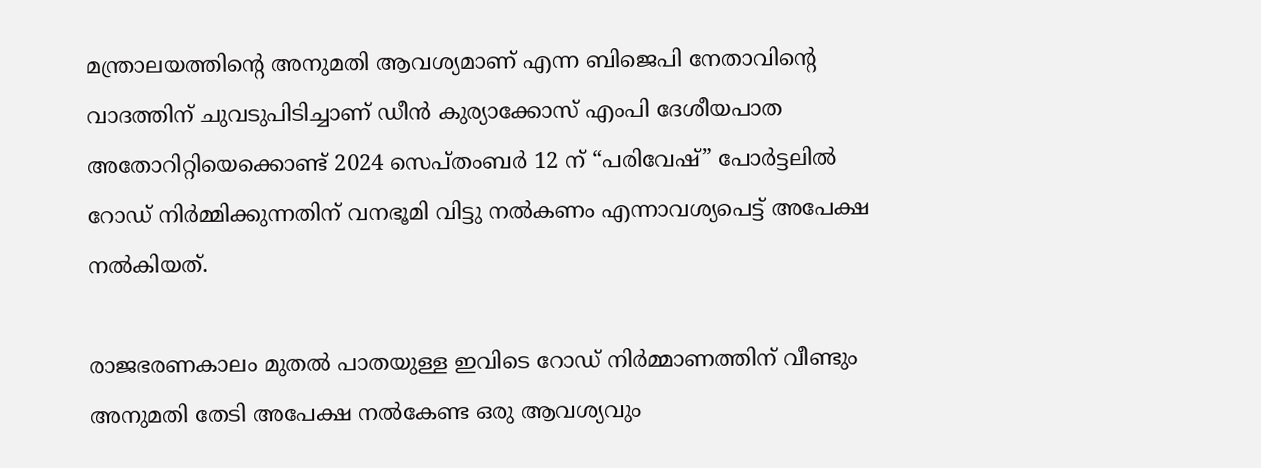മന്ത്രാലയത്തിന്റെ അനുമതി ആവശ്യമാണ് എന്ന ബിജെപി നേതാവിന്റെ വാദത്തിന് ചുവടുപിടിച്ചാണ് ഡീൻ കുര്യാക്കോസ് എംപി ദേശീയപാത അതോറിറ്റിയെക്കൊണ്ട് 2024 സെപ്തംബര്‍ 12 ന് “പരിവേഷ്” പോർട്ടലിൽ റോഡ് നിര്‍മ്മിക്കുന്നതിന് വനഭൂമി വിട്ടു നൽകണം എന്നാവശ്യപെട്ട് അപേക്ഷ നൽകിയത്.

രാജഭരണകാലം മുതൽ പാതയുള്ള ഇവിടെ റോഡ് നിർമ്മാണത്തിന് വീണ്ടും അനുമതി തേടി അപേക്ഷ നൽകേണ്ട ഒരു ആവശ്യവും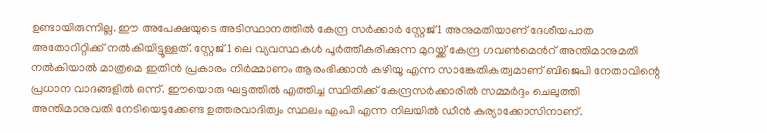ഉണ്ടായിരുന്നില്ല. ഈ അപേക്ഷയുടെ അടിസ്ഥാനത്തില്‍ കേന്ദ്ര സര്‍ക്കാര്‍ സ്റ്റേജ് 1 അനുമതിയാണ് ദേശീയപാത അതോറിറ്റിക്ക് നല്‍കിയിട്ടൂള്ളത്. സ്റ്റേജ് 1 ലെ വ്യവസ്ഥകൾ പൂർത്തീകരിക്കുന്ന മുറയ്ക്ക് കേന്ദ്ര ഗവൺമെൻറ് അന്തിമാനുമതി നൽകിയാൽ മാത്രമെ ഇതിൻ പ്രകാരം നിർമ്മാണം ആരംഭിക്കാൻ കഴിയൂ എന്ന സാങ്കേതികത്വമാണ് ബിജെപി നേതാവിന്റെ പ്രധാന വാദങ്ങളിൽ ഒന്ന്. ഈയൊരു ഘട്ടത്തിൽ എത്തിച്ച സ്ഥിതിക്ക് കേന്ദ്രസർക്കാരിൽ സമ്മർദ്ദം ചെലുത്തി അന്തിമാനുവതി നേടിയെടുക്കേണ്ട ഉത്തരവാദിത്വം സ്ഥലം എംപി എന്ന നിലയിൽ ഡീൻ കുര്യാക്കോസിനാണ്.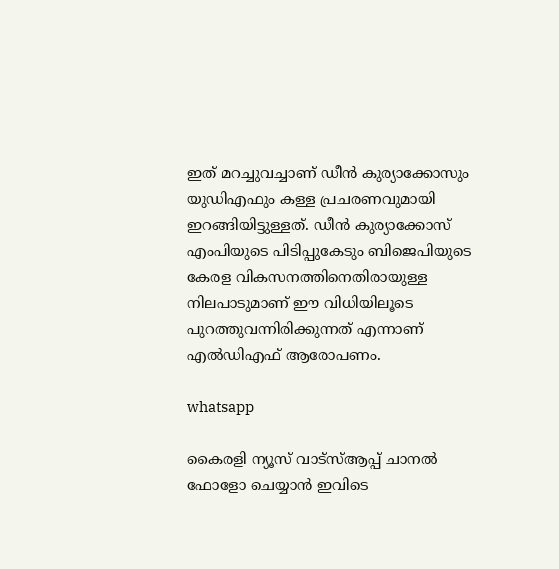ഇത് മറച്ചുവച്ചാണ് ഡീന്‍ കുര്യാക്കോസും യുഡിഎഫും കള്ള പ്രചരണവുമായി ഇറങ്ങിയിട്ടുള്ളത്. ഡീൻ കുര്യാക്കോസ് എംപിയുടെ പിടിപ്പുകേടും ബിജെപിയുടെ കേരള വികസനത്തിനെതിരായുള്ള നിലപാടുമാണ് ഈ വിധിയിലൂടെ പുറത്തുവന്നിരിക്കുന്നത് എന്നാണ് എൽഡിഎഫ് ആരോപണം.

whatsapp

കൈരളി ന്യൂസ് വാട്‌സ്ആപ്പ് ചാനല്‍ ഫോളോ ചെയ്യാന്‍ ഇവിടെ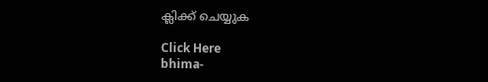ക്ലിക്ക് ചെയ്യുക

Click Here
bhima-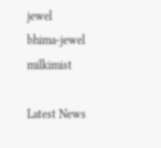jewel
bhima-jewel
milkimist

Latest News